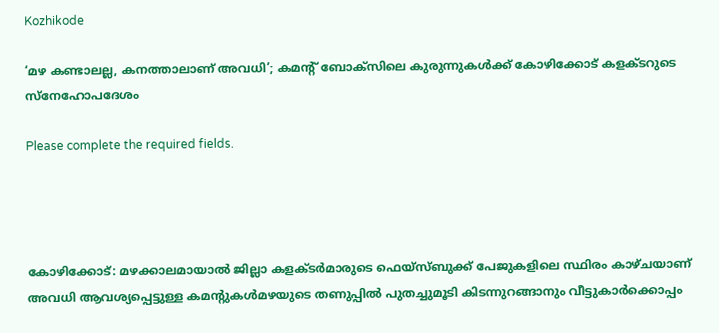Kozhikode

‘മഴ കണ്ടാലല്ല, കനത്താലാണ് അവധി’; കമന്റ് ബോക്സിലെ കുരുന്നുകൾക്ക് കോഴിക്കോട് കളക്ടറുടെ സ്‌നേഹോപദേശം

Please complete the required fields.




കോഴിക്കോട്: മഴക്കാലമായാല്‍ ജില്ലാ കളക്ടര്‍മാരുടെ ഫെയ്‌സ്ബുക്ക് പേജുകളിലെ സ്ഥിരം കാഴ്ചയാണ് അവധി ആവശ്യപ്പെട്ടുള്ള കമന്റുകള്‍മഴയുടെ തണുപ്പില്‍ പുതച്ചുമൂടി കിടന്നുറങ്ങാനും വീട്ടുകാര്‍ക്കൊപ്പം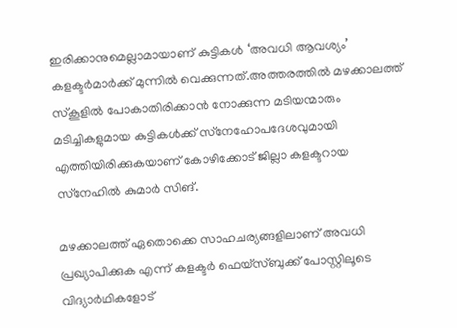ഇരിക്കാനുമെല്ലാമായാണ് കുട്ടികള്‍ ‘അവധി ആവശ്യം’ കളക്ടര്‍മാര്‍ക്ക് മുന്നില്‍ വെക്കുന്നത്.അത്തരത്തില്‍ മഴക്കാലത്ത് സ്‌കൂളില്‍ പോകാതിരിക്കാന്‍ നോക്കുന്ന മടിയന്മാരും മടിച്ചികളുമായ കുട്ടികള്‍ക്ക് സ്‌നേഹോപദേശവുമായി എത്തിയിരിക്കുകയാണ് കോഴിക്കോട് ജില്ലാ കളക്ടറായ സ്‌നേഹില്‍ കുമാര്‍ സിങ്.

മഴക്കാലത്ത് ഏതൊക്കെ സാഹചര്യങ്ങളിലാണ് അവധി പ്രഖ്യാപിക്കുക എന്ന് കളക്ടര്‍ ഫെയ്‌സ്ബുക്ക് പോസ്റ്റിലൂടെ വിദ്യാര്‍ഥികളോട്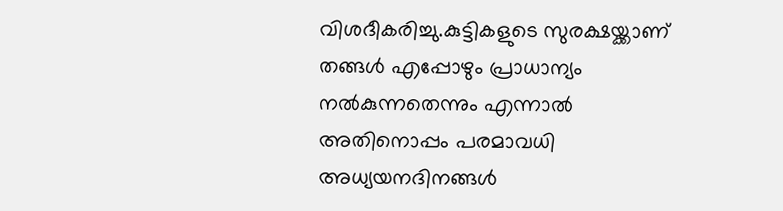വിശദീകരിച്ചു.കുട്ടികളുടെ സുരക്ഷയ്ക്കാണ് തങ്ങള്‍ എപ്പോഴും പ്രാധാന്യം നല്‍കുന്നതെന്നും എന്നാല്‍ അതിനൊപ്പം പരമാവധി അധ്യയനദിനങ്ങള്‍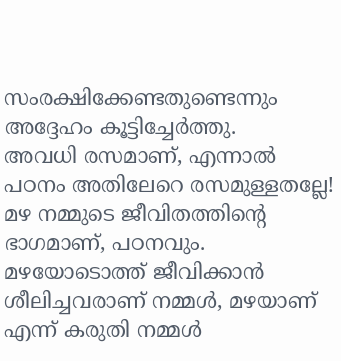സംരക്ഷിക്കേണ്ടതുണ്ടെന്നും അദ്ദേഹം കൂട്ടിച്ചേര്‍ത്തു.
അവധി രസമാണ്, എന്നാല്‍ പഠനം അതിലേറെ രസമുള്ളതല്ലേ! മഴ നമ്മുടെ ജീവിതത്തിന്റെ ഭാഗമാണ്, പഠനവും. മഴയോടൊത്ത് ജീവിക്കാന്‍ ശീലിച്ചവരാണ് നമ്മള്‍, മഴയാണ് എന്ന് കരുതി നമ്മള്‍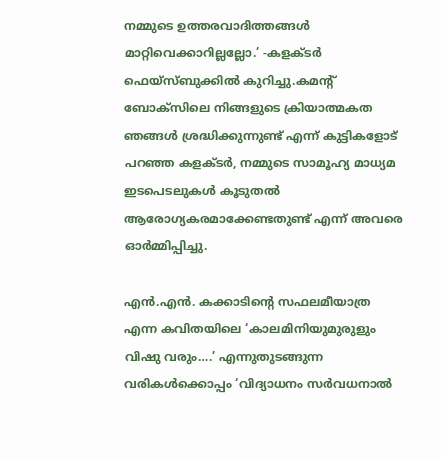നമ്മുടെ ഉത്തരവാദിത്തങ്ങള്‍ മാറ്റിവെക്കാറില്ലല്ലോ.’ -കളക്ടര്‍ ഫെയ്‌സ്ബുക്കില്‍ കുറിച്ചു.കമന്റ്‌ ബോക്സിലെ നിങ്ങളുടെ ക്രിയാത്മകത ഞങ്ങൾ ശ്രദ്ധിക്കുന്നുണ്ട് എന്ന് കുട്ടികളോട് പറഞ്ഞ കളക്ടർ, നമ്മുടെ സാമൂഹ്യ മാധ്യമ ഇടപെടലുകൾ കൂടുതൽ ആരോഗ്യകരമാക്കേണ്ടതുണ്ട് എന്ന് അവരെ ഓർമ്മിപ്പിച്ചു.

എന്‍.എന്‍. കക്കാടിന്റെ സഫലമീയാത്ര എന്ന കവിതയിലെ ‘കാലമിനിയുമുരുളും വിഷു വരും….’ എന്നുതുടങ്ങുന്ന വരികള്‍ക്കൊപ്പം ‘വിദ്യാധനം സര്‍വധനാല്‍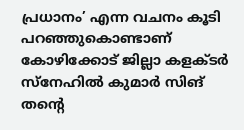പ്രധാനം’ എന്ന വചനം കൂടി പറഞ്ഞുകൊണ്ടാണ് കോഴിക്കോട് ജില്ലാ കളക്ടര്‍ സ്‌നേഹില്‍ കുമാര്‍ സിങ് തന്റെ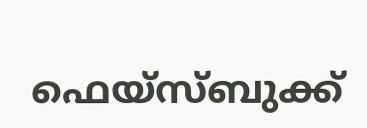ഫെയ്‌സ്ബുക്ക്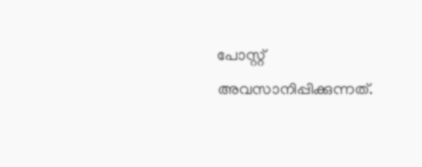പോസ്റ്റ് അവസാനിപ്പിക്കുന്നത്.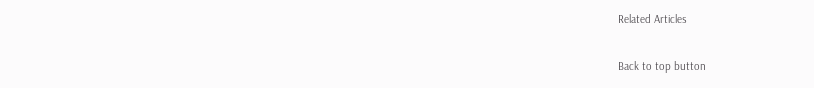Related Articles

Back to top button